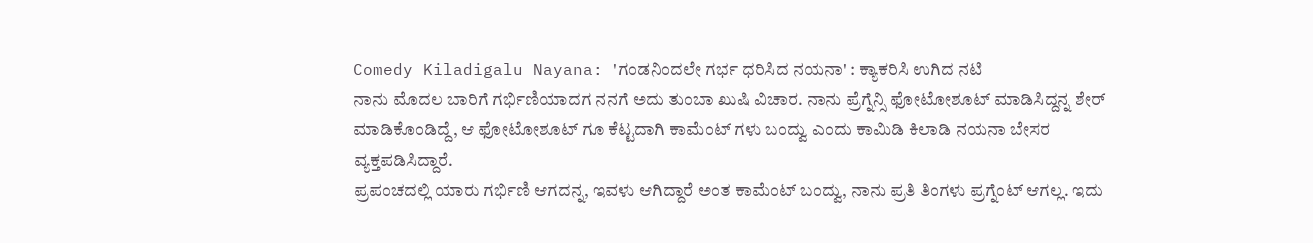Comedy Kiladigalu Nayana: 'ಗಂಡನಿಂದಲೇ ಗರ್ಭ ಧರಿಸಿದ ನಯನಾ' : ಕ್ಯಾಕರಿಸಿ ಉಗಿದ ನಟಿ
ನಾನು ಮೊದಲ ಬಾರಿಗೆ ಗರ್ಭಿಣಿಯಾದಗ ನನಗೆ ಅದು ತುಂಬಾ ಖುಷಿ ವಿಚಾರ. ನಾನು ಪ್ರೆಗ್ನೆನ್ಸಿ ಫೋಟೋಶೂಟ್ ಮಾಡಿಸಿದ್ದನ್ನ ಶೇರ್ ಮಾಡಿಕೊಂಡಿದ್ದೆ, ಆ ಫೋಟೋಶೂಟ್ ಗೂ ಕೆಟ್ಟದಾಗಿ ಕಾಮೆಂಟ್ ಗಳು ಬಂದ್ವು ಎಂದು ಕಾಮಿಡಿ ಕಿಲಾಡಿ ನಯನಾ ಬೇಸರ ವ್ಯಕ್ತಪಡಿಸಿದ್ದಾರೆ.
ಪ್ರಪಂಚದಲ್ಲಿ ಯಾರು ಗರ್ಭಿಣಿ ಆಗದನ್ನ, ಇವಳು ಆಗಿದ್ದಾರೆ ಅಂತ ಕಾಮೆಂಟ್ ಬಂದ್ವು, ನಾನು ಪ್ರತಿ ತಿಂಗಳು ಪ್ರಗ್ನೆಂಟ್ ಆಗಲ್ಲ. ಇದು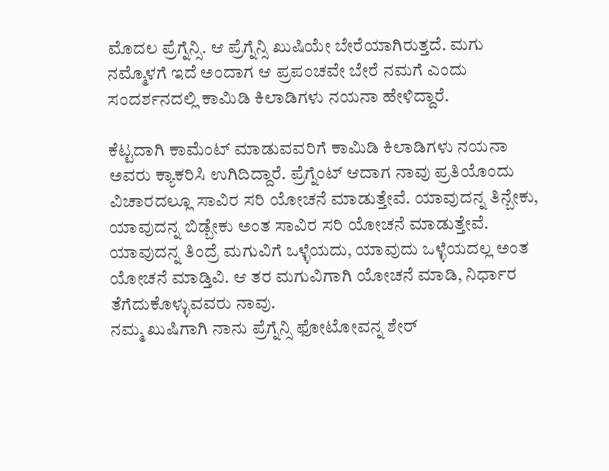ಮೊದಲ ಪ್ರೆಗ್ನೆನ್ಸಿ. ಆ ಪ್ರೆಗ್ನೆನ್ಸಿ ಖುಷಿಯೇ ಬೇರೆಯಾಗಿರುತ್ತದೆ. ಮಗು ನಮ್ಮೊಳಗೆ ಇದೆ ಅಂದಾಗ ಆ ಪ್ರಪಂಚವೇ ಬೇರೆ ನಮಗೆ ಎಂದು ಸಂದರ್ಶನದಲ್ಲಿ ಕಾಮಿಡಿ ಕಿಲಾಡಿಗಳು ನಯನಾ ಹೇಳಿದ್ದಾರೆ.

ಕೆಟ್ಟದಾಗಿ ಕಾಮೆಂಟ್ ಮಾಡುವವರಿಗೆ ಕಾಮಿಡಿ ಕಿಲಾಡಿಗಳು ನಯನಾ ಅವರು ಕ್ಯಾಕರಿಸಿ ಉಗಿದಿದ್ದಾರೆ. ಪ್ರೆಗ್ನೆಂಟ್ ಆದಾಗ ನಾವು ಪ್ರತಿಯೊಂದು ವಿಚಾರದಲ್ಲೂ ಸಾವಿರ ಸರಿ ಯೋಚನೆ ಮಾಡುತ್ತೇವೆ. ಯಾವುದನ್ನ ತಿನ್ಬೇಕು, ಯಾವುದನ್ನ ಬಿಡ್ಬೇಕು ಅಂತ ಸಾವಿರ ಸರಿ ಯೋಚನೆ ಮಾಡುತ್ತೇವೆ. ಯಾವುದನ್ನ ತಿಂದ್ರೆ ಮಗುವಿಗೆ ಒಳ್ಳೆಯದು, ಯಾವುದು ಒಳ್ಳೆಯದಲ್ಲ ಅಂತ ಯೋಚನೆ ಮಾಡ್ತಿವಿ. ಆ ತರ ಮಗುವಿಗಾಗಿ ಯೋಚನೆ ಮಾಡಿ, ನಿರ್ಧಾರ ತೆಗೆದುಕೊಳ್ಳುವವರು ನಾವು.
ನಮ್ಮ ಖುಷಿಗಾಗಿ ನಾನು ಪ್ರೆಗ್ನೆನ್ಸಿ ಫೋಟೋವನ್ನ ಶೇರ್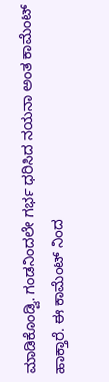ಮಾಡಿಕೊಂಡ್ವಿ. ಗಂಡನಿಂದಲೇ ಗರ್ಭ ಧರಿಸಿದ ನಯನಾ ಅಂತ ಕಾಮೆಂಟ್ ಹಾಕ್ತಾರೆ. ಈ ಕಾಮೆಂಟ್ ನಿಂದ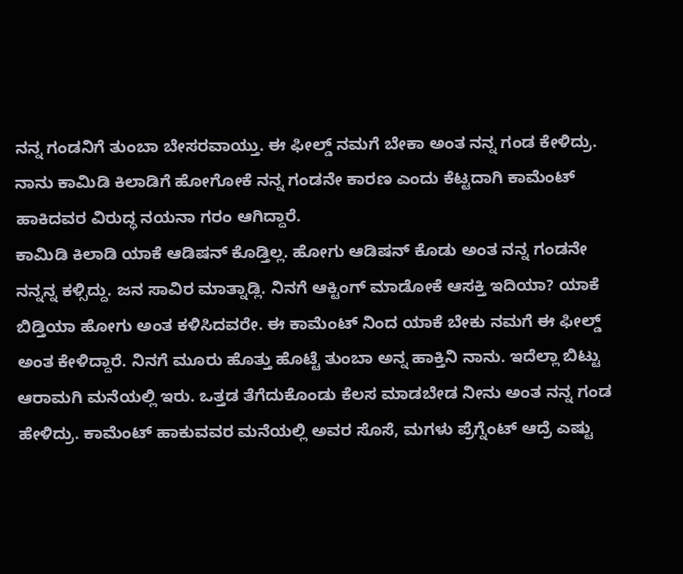ನನ್ನ ಗಂಡನಿಗೆ ತುಂಬಾ ಬೇಸರವಾಯ್ತು. ಈ ಫೀಲ್ಡ್ ನಮಗೆ ಬೇಕಾ ಅಂತ ನನ್ನ ಗಂಡ ಕೇಳಿದ್ರು. ನಾನು ಕಾಮಿಡಿ ಕಿಲಾಡಿಗೆ ಹೋಗೋಕೆ ನನ್ನ ಗಂಡನೇ ಕಾರಣ ಎಂದು ಕೆಟ್ಟದಾಗಿ ಕಾಮೆಂಟ್ ಹಾಕಿದವರ ವಿರುದ್ಧ ನಯನಾ ಗರಂ ಆಗಿದ್ದಾರೆ.
ಕಾಮಿಡಿ ಕಿಲಾಡಿ ಯಾಕೆ ಆಡಿಷನ್ ಕೊಡ್ತಿಲ್ಲ. ಹೋಗು ಆಡಿಷನ್ ಕೊಡು ಅಂತ ನನ್ನ ಗಂಡನೇ ನನ್ನನ್ನ ಕಳ್ಸಿದ್ದು. ಜನ ಸಾವಿರ ಮಾತ್ನಾಡ್ಲಿ. ನಿನಗೆ ಆಕ್ಟಿಂಗ್ ಮಾಡೋಕೆ ಆಸಕ್ತಿ ಇದಿಯಾ? ಯಾಕೆ ಬಿಡ್ತಿಯಾ ಹೋಗು ಅಂತ ಕಳಿಸಿದವರೇ. ಈ ಕಾಮೆಂಟ್ ನಿಂದ ಯಾಕೆ ಬೇಕು ನಮಗೆ ಈ ಫೀಲ್ಡ್ ಅಂತ ಕೇಳಿದ್ದಾರೆ. ನಿನಗೆ ಮೂರು ಹೊತ್ತು ಹೊಟ್ಟೆ ತುಂಬಾ ಅನ್ನ ಹಾಕ್ತಿನಿ ನಾನು. ಇದೆಲ್ಲಾ ಬಿಟ್ಟು ಆರಾಮಗಿ ಮನೆಯಲ್ಲಿ ಇರು. ಒತ್ತಡ ತೆಗೆದುಕೊಂಡು ಕೆಲಸ ಮಾಡಬೇಡ ನೀನು ಅಂತ ನನ್ನ ಗಂಡ ಹೇಳಿದ್ರು. ಕಾಮೆಂಟ್ ಹಾಕುವವರ ಮನೆಯಲ್ಲಿ ಅವರ ಸೊಸೆ, ಮಗಳು ಪ್ರೆಗ್ನೆಂಟ್ ಆದ್ರೆ ಎಷ್ಟು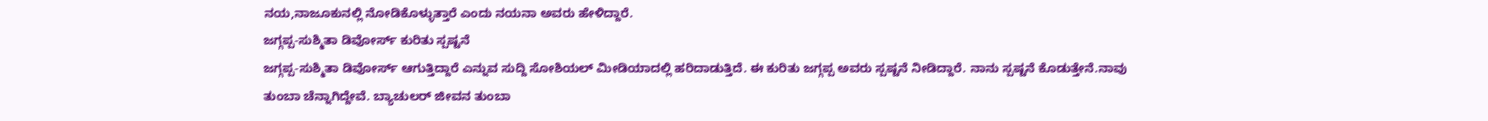ನಯ,ನಾಜೂಕುನಲ್ಲಿ ನೋಡಿಕೊಳ್ಳುತ್ತಾರೆ ಎಂದು ನಯನಾ ಅವರು ಹೇಳಿದ್ದಾರೆ.
ಜಗ್ಗಪ್ಪ-ಸುಶ್ಮಿತಾ ಡಿವೋರ್ಸ್ ಕುರಿತು ಸ್ಪಷ್ಟನೆ
ಜಗ್ಗಪ್ಪ-ಸುಶ್ಮಿತಾ ಡಿವೋರ್ಸ್ ಆಗುತ್ತಿದ್ದಾರೆ ಎನ್ನುವ ಸುದ್ದಿ ಸೋಶಿಯಲ್ ಮೀಡಿಯಾದಲ್ಲಿ ಹರಿದಾಡುತ್ತಿದೆ. ಈ ಕುರಿತು ಜಗ್ಗಪ್ಪ ಅವರು ಸ್ಪಷ್ಟನೆ ನೀಡಿದ್ದಾರೆ. ನಾನು ಸ್ಪಷ್ಟನೆ ಕೊಡುತ್ತೇನೆ.ನಾವು ತುಂಬಾ ಚೆನ್ನಾಗಿದ್ದೇವೆ. ಬ್ಯಾಚುಲರ್ ಜೀವನ ತುಂಬಾ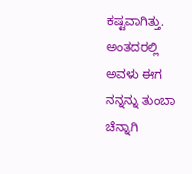ಕಷ್ಟವಾಗಿತ್ತು. ಅಂತದರಲ್ಲಿ ಅವಳು ಈಗ ನನ್ನನ್ನು ತುಂಬಾ ಚೆನ್ನಾಗಿ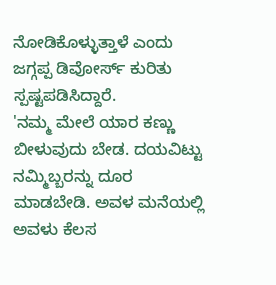ನೋಡಿಕೊಳ್ಳುತ್ತಾಳೆ ಎಂದು ಜಗ್ಗಪ್ಪ ಡಿವೋರ್ಸ್ ಕುರಿತು ಸ್ಪಷ್ಟಪಡಿಸಿದ್ದಾರೆ.
'ನಮ್ಮ ಮೇಲೆ ಯಾರ ಕಣ್ಣು ಬೀಳುವುದು ಬೇಡ. ದಯವಿಟ್ಟು ನಮ್ಮಿಬ್ಬರನ್ನು ದೂರ ಮಾಡಬೇಡಿ. ಅವಳ ಮನೆಯಲ್ಲಿ ಅವಳು ಕೆಲಸ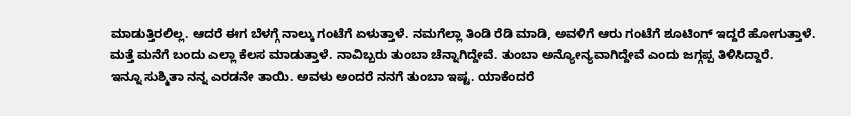ಮಾಡುತ್ತಿರಲಿಲ್ಲ. ಆದರೆ ಈಗ ಬೆಳಗ್ಗೆ ನಾಲ್ಕು ಗಂಟೆಗೆ ಏಳುತ್ತಾಳೆ. ನಮಗೆಲ್ಲಾ ತಿಂಡಿ ರೆಡಿ ಮಾಡಿ, ಅವಳಿಗೆ ಆರು ಗಂಟೆಗೆ ಶೂಟಿಂಗ್ ಇದ್ದರೆ ಹೋಗುತ್ತಾಳೆ. ಮತ್ತೆ ಮನೆಗೆ ಬಂದು ಎಲ್ಲಾ ಕೆಲಸ ಮಾಡುತ್ತಾಳೆ. ನಾವಿಬ್ಬರು ತುಂಬಾ ಚೆನ್ನಾಗಿದ್ದೇವೆ. ತುಂಬಾ ಅನ್ಯೋನ್ಯವಾಗಿದ್ದೇವೆ ಎಂದು ಜಗ್ಗಪ್ಪ ತಿಳಿಸಿದ್ದಾರೆ.
ಇನ್ನೂ ಸುಶ್ಮಿತಾ ನನ್ನ ಎರಡನೇ ತಾಯಿ. ಅವಳು ಅಂದರೆ ನನಗೆ ತುಂಬಾ ಇಷ್ಟ. ಯಾಕೆಂದರೆ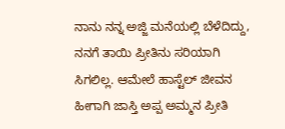ನಾನು ನನ್ನ ಅಜ್ಜಿ ಮನೆಯಲ್ಲಿ ಬೆಳೆದಿದ್ದು, ನನಗೆ ತಾಯಿ ಪ್ರೀತಿನು ಸರಿಯಾಗಿ ಸಿಗಲಿಲ್ಲ. ಆಮೇಲೆ ಹಾಸ್ಟೆಲ್ ಜೀವನ ಹೀಗಾಗಿ ಜಾಸ್ತಿ ಅಪ್ಪ ಅಮ್ಮನ ಪ್ರೀತಿ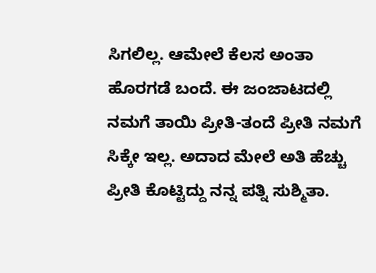ಸಿಗಲಿಲ್ಲ. ಆಮೇಲೆ ಕೆಲಸ ಅಂತಾ ಹೊರಗಡೆ ಬಂದೆ. ಈ ಜಂಜಾಟದಲ್ಲಿ ನಮಗೆ ತಾಯಿ ಪ್ರೀತಿ-ತಂದೆ ಪ್ರೀತಿ ನಮಗೆ ಸಿಕ್ಕೇ ಇಲ್ಲ. ಅದಾದ ಮೇಲೆ ಅತಿ ಹೆಚ್ಚು ಪ್ರೀತಿ ಕೊಟ್ಟಿದ್ದು ನನ್ನ ಪತ್ನಿ ಸುಶ್ಮಿತಾ.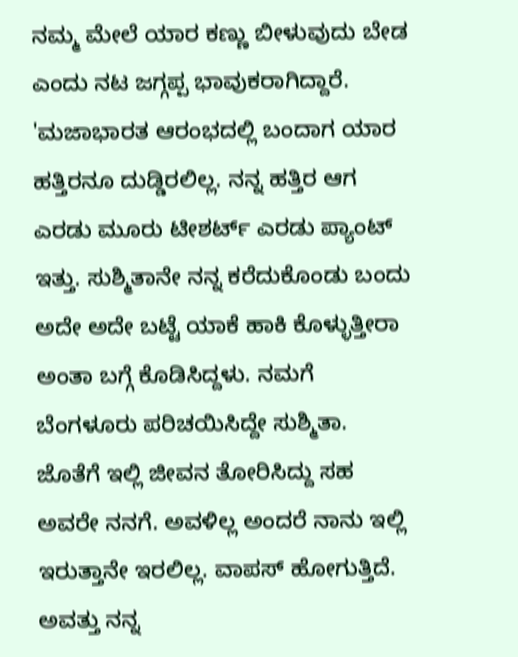ನಮ್ಮ ಮೇಲೆ ಯಾರ ಕಣ್ಣು ಬೀಳುವುದು ಬೇಡ ಎಂದು ನಟ ಜಗ್ಗಪ್ಪ ಭಾವುಕರಾಗಿದ್ದಾರೆ.
'ಮಜಾಭಾರತ ಆರಂಭದಲ್ಲಿ ಬಂದಾಗ ಯಾರ ಹತ್ತಿರನೂ ದುಡ್ಡಿರಲಿಲ್ಲ. ನನ್ನ ಹತ್ತಿರ ಆಗ ಎರಡು ಮೂರು ಟೀಶರ್ಟ್ ಎರಡು ಪ್ಯಾಂಟ್ ಇತ್ತು. ಸುಶ್ಮಿತಾನೇ ನನ್ನ ಕರೆದುಕೊಂಡು ಬಂದು ಅದೇ ಅದೇ ಬಟ್ಟೆ ಯಾಕೆ ಹಾಕಿ ಕೊಳ್ಳುತ್ತೀರಾ ಅಂತಾ ಬಗ್ಗೆ ಕೊಡಿಸಿದ್ದಳು. ನಮಗೆ ಬೆಂಗಳೂರು ಪರಿಚಯಿಸಿದ್ದೇ ಸುಶ್ಮಿತಾ. ಜೊತೆಗೆ ಇಲ್ಲಿ ಜೀವನ ತೋರಿಸಿದ್ದು ಸಹ ಅವರೇ ನನಗೆ. ಅವಳಿಲ್ಲ ಅಂದರೆ ನಾನು ಇಲ್ಲಿ ಇರುತ್ತಾನೇ ಇರಲಿಲ್ಲ. ವಾಪಸ್ ಹೋಗುತ್ತಿದೆ. ಅವತ್ತು ನನ್ನ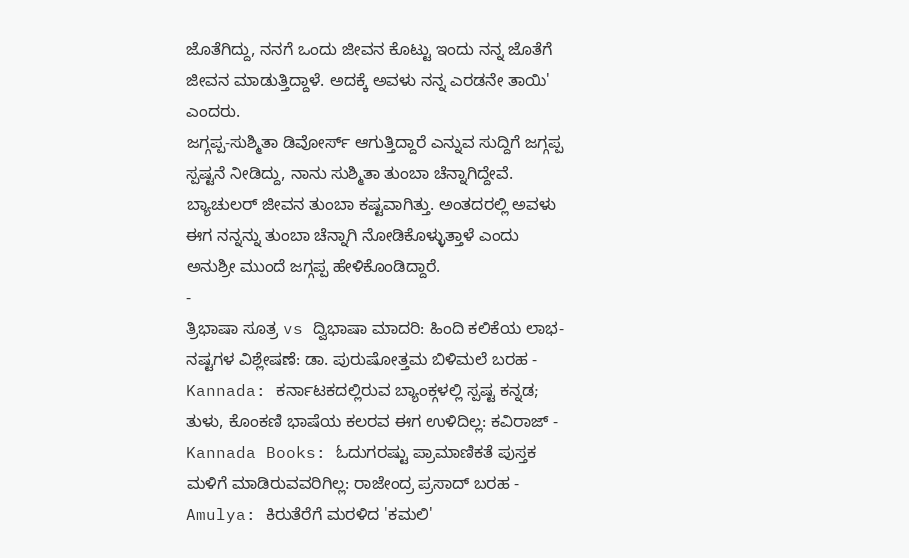ಜೊತೆಗಿದ್ದು, ನನಗೆ ಒಂದು ಜೀವನ ಕೊಟ್ಟು ಇಂದು ನನ್ನ ಜೊತೆಗೆ ಜೀವನ ಮಾಡುತ್ತಿದ್ದಾಳೆ. ಅದಕ್ಕೆ ಅವಳು ನನ್ನ ಎರಡನೇ ತಾಯಿ' ಎಂದರು.
ಜಗ್ಗಪ್ಪ-ಸುಶ್ಮಿತಾ ಡಿವೋರ್ಸ್ ಆಗುತ್ತಿದ್ದಾರೆ ಎನ್ನುವ ಸುದ್ದಿಗೆ ಜಗ್ಗಪ್ಪ ಸ್ಪಷ್ಟನೆ ನೀಡಿದ್ದು, ನಾನು ಸುಶ್ಮಿತಾ ತುಂಬಾ ಚೆನ್ನಾಗಿದ್ದೇವೆ. ಬ್ಯಾಚುಲರ್ ಜೀವನ ತುಂಬಾ ಕಷ್ಟವಾಗಿತ್ತು. ಅಂತದರಲ್ಲಿ ಅವಳು ಈಗ ನನ್ನನ್ನು ತುಂಬಾ ಚೆನ್ನಾಗಿ ನೋಡಿಕೊಳ್ಳುತ್ತಾಳೆ ಎಂದು ಅನುಶ್ರೀ ಮುಂದೆ ಜಗ್ಗಪ್ಪ ಹೇಳಿಕೊಂಡಿದ್ದಾರೆ.
-
ತ್ರಿಭಾಷಾ ಸೂತ್ರ vs ದ್ವಿಭಾಷಾ ಮಾದರಿ: ಹಿಂದಿ ಕಲಿಕೆಯ ಲಾಭ-ನಷ್ಟಗಳ ವಿಶ್ಲೇಷಣೆ: ಡಾ. ಪುರುಷೋತ್ತಮ ಬಿಳಿಮಲೆ ಬರಹ -
Kannada: ಕರ್ನಾಟಕದಲ್ಲಿರುವ ಬ್ಯಾಂಕ್ಗಳಲ್ಲಿ ಸ್ಪಷ್ಟ ಕನ್ನಡ; ತುಳು, ಕೊಂಕಣಿ ಭಾಷೆಯ ಕಲರವ ಈಗ ಉಳಿದಿಲ್ಲ: ಕವಿರಾಜ್ -
Kannada Books: ಓದುಗರಷ್ಟು ಪ್ರಾಮಾಣಿಕತೆ ಪುಸ್ತಕ ಮಳಿಗೆ ಮಾಡಿರುವವರಿಗಿಲ್ಲ: ರಾಜೇಂದ್ರ ಪ್ರಸಾದ್ ಬರಹ -
Amulya: ಕಿರುತೆರೆಗೆ ಮರಳಿದ 'ಕಮಲಿ'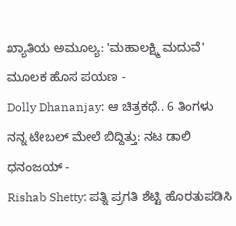ಖ್ಯಾತಿಯ ಅಮೂಲ್ಯ: 'ಮಹಾಲಕ್ಷ್ಮಿ ಮದುವೆ' ಮೂಲಕ ಹೊಸ ಪಯಣ -
Dolly Dhananjay: ಆ ಚಿತ್ರಕಥೆ.. 6 ತಿಂಗಳು ನನ್ನ ಟೇಬಲ್ ಮೇಲೆ ಬಿದ್ದಿತ್ತು: ನಟ ಡಾಲಿ ಧನಂಜಯ್ -
Rishab Shetty: ಪತ್ನಿ ಪ್ರಗತಿ ಶೆಟ್ಟಿ ಹೊರತುಪಡಿಸಿ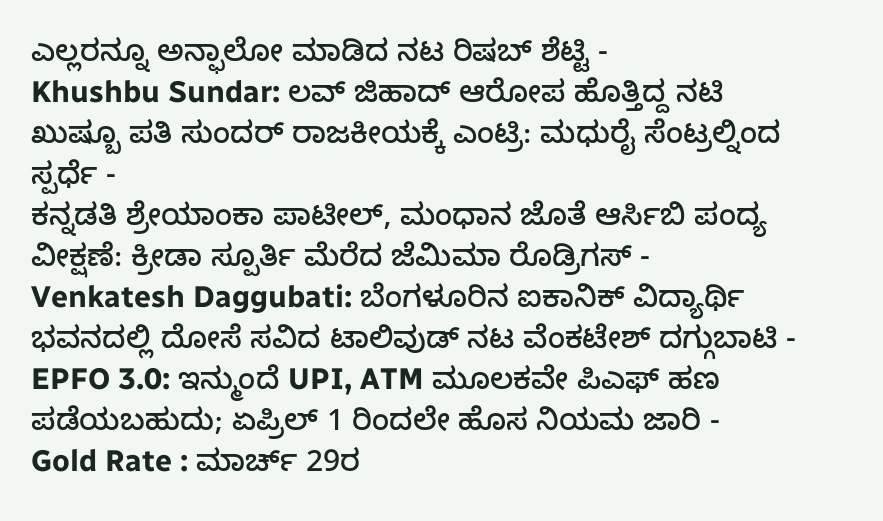ಎಲ್ಲರನ್ನೂ ಅನ್ಫಾಲೋ ಮಾಡಿದ ನಟ ರಿಷಬ್ ಶೆಟ್ಟಿ -
Khushbu Sundar: ಲವ್ ಜಿಹಾದ್ ಆರೋಪ ಹೊತ್ತಿದ್ದ ನಟಿ ಖುಷ್ಬೂ ಪತಿ ಸುಂದರ್ ರಾಜಕೀಯಕ್ಕೆ ಎಂಟ್ರಿ: ಮಧುರೈ ಸೆಂಟ್ರಲ್ನಿಂದ ಸ್ಪರ್ಧೆ -
ಕನ್ನಡತಿ ಶ್ರೇಯಾಂಕಾ ಪಾಟೀಲ್, ಮಂಧಾನ ಜೊತೆ ಆರ್ಸಿಬಿ ಪಂದ್ಯ ವೀಕ್ಷಣೆ: ಕ್ರೀಡಾ ಸ್ಪೂರ್ತಿ ಮೆರೆದ ಜೆಮಿಮಾ ರೊಡ್ರಿಗಸ್ -
Venkatesh Daggubati: ಬೆಂಗಳೂರಿನ ಐಕಾನಿಕ್ ವಿದ್ಯಾರ್ಥಿ ಭವನದಲ್ಲಿ ದೋಸೆ ಸವಿದ ಟಾಲಿವುಡ್ ನಟ ವೆಂಕಟೇಶ್ ದಗ್ಗುಬಾಟಿ -
EPFO 3.0: ಇನ್ಮುಂದೆ UPI, ATM ಮೂಲಕವೇ ಪಿಎಫ್ ಹಣ ಪಡೆಯಬಹುದು; ಏಪ್ರಿಲ್ 1 ರಿಂದಲೇ ಹೊಸ ನಿಯಮ ಜಾರಿ -
Gold Rate : ಮಾರ್ಚ್ 29ರ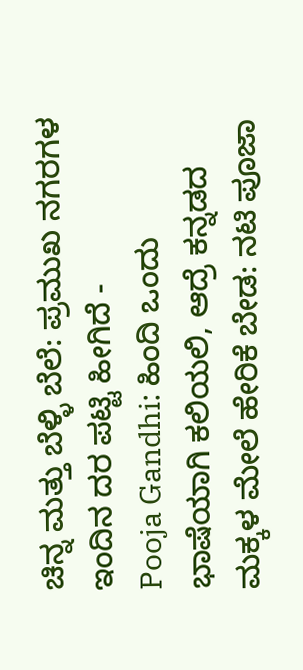ಚಿನ್ನ ಮತ್ತು ಬೆಳ್ಳಿ ಬೆಲೆ: ಪ್ರಮುಖ ನಗರಗಳ ಇಂದಿನ ದರ ಪಟ್ಟಿ ಹೀಗಿದೆ -
Pooja Gandhi: ಹಿಂದಿ ಒಂದು ಭಾಷೆಯಾಗಿ ಕಲಿಯಲಿ, ಆದ್ರೆ ಕನ್ನಡದ ಮಕ್ಕಳ ಮೇಲೆ ಹೇರಿಕೆ ಬೇಡ: ನಟಿ ಪೂಜಾ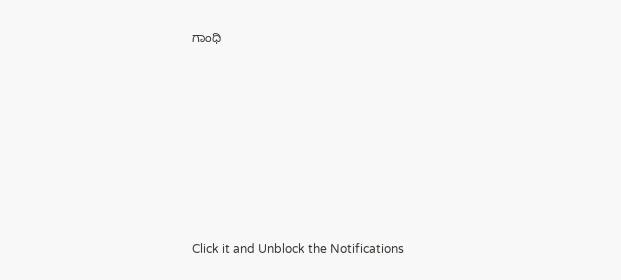ಗಾಂಧಿ











Click it and Unblock the Notifications